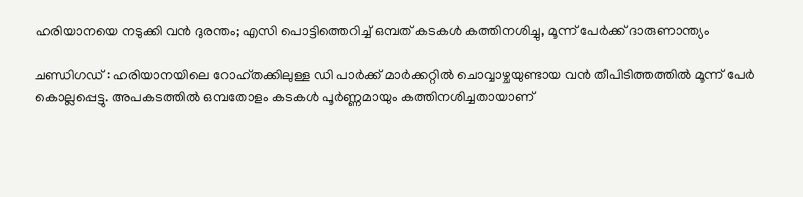ഹരിയാനയെ നടുക്കി വൻ ദുരന്തം; എസി പൊട്ടിത്തെറിച്ച് ഒമ്പത് കടകൾ കത്തിനശിച്ചു, മൂന്ന് പേർക്ക് ദാരുണാന്ത്യം

ചണ്ഡിഗഡ് : ഹരിയാനയിലെ റോഹ്തക്കിലുള്ള ഡി പാർക്ക് മാർക്കറ്റിൽ ചൊവ്വാഴ്ചയുണ്ടായ വൻ തീപിടിത്തത്തിൽ മൂന്ന് പേർ കൊല്ലപ്പെട്ടു. അപകടത്തിൽ ഒമ്പതോളം കടകൾ പൂർണ്ണമായും കത്തിനശിച്ചതായാണ്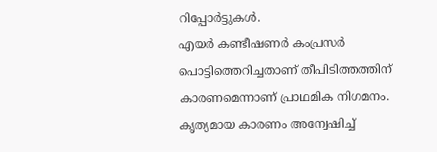റിപ്പോർട്ടുകൾ.
എയർ കണ്ടീഷണർ കംപ്രസർ പൊട്ടിത്തെറിച്ചതാണ് തീപിടിത്തത്തിന് കാരണമെന്നാണ് പ്രാഥമിക നിഗമനം. കൃത്യമായ കാരണം അന്വേഷിച്ച്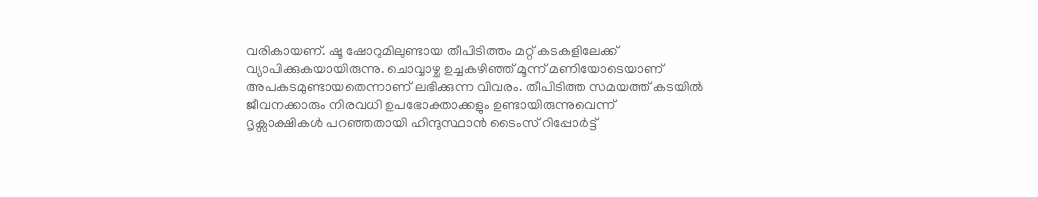വരികായണ്. ഷൂ ഷോറുമിലുണ്ടായ തീപിടിത്തം മറ്റ് കടകളിലേക്ക് വ്യാപിക്കുകയായിരുന്നു. ചൊവ്വാഴ്ച ഉച്ചകഴിഞ്ഞ് മൂന്ന് മണിയോടെയാണ് അപകടമുണ്ടായതെന്നാണ് ലഭിക്കുന്ന വിവരം. തീപിടിത്ത സമയത്ത് കടയിൽ ജീവനക്കാരും നിരവധി ഉപഭോക്താക്കളും ഉണ്ടായിരുന്നുവെന്ന്
ദൃക്സാക്ഷികൾ പറഞ്ഞതായി ഹിന്ദുസ്ഥാൻ ടൈംസ് റിപ്പോർട്ട്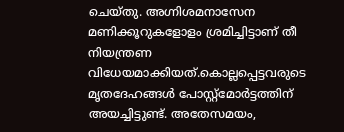ചെയ്തു. അഗ്നിശമനാസേന മണിക്കൂറുകളോളം ശ്രമിച്ചിട്ടാണ് തീ നിയന്ത്രണ വിധേയമാക്കിയത്.കൊല്ലപ്പെട്ടവരുടെ മൃതദേഹങ്ങൾ പോസ്റ്റ്മോർട്ടത്തിന് അയച്ചിട്ടുണ്ട്. അതേസമയം,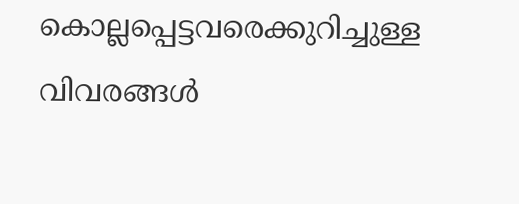കൊല്ലപ്പെട്ടവരെക്കുറിച്ചുള്ള വിവരങ്ങൾ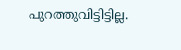പുറത്തുവിട്ടിട്ടില്ല.